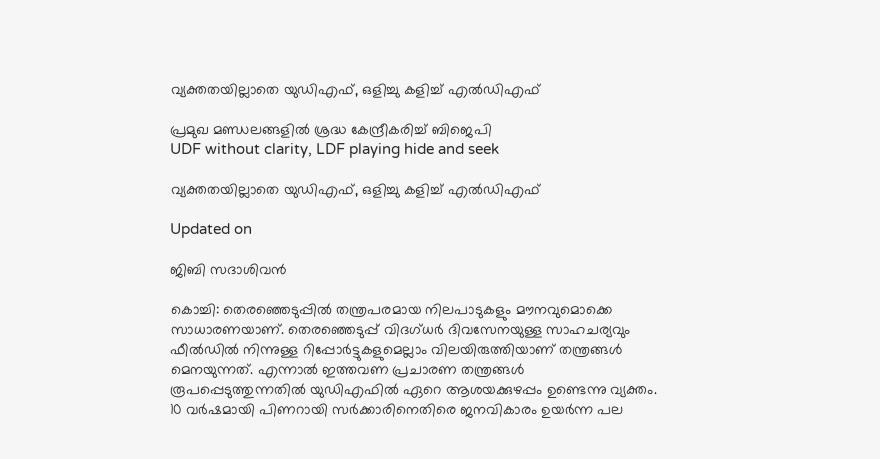വ്യക്തതയില്ലാതെ യുഡിഎഫ്, ഒളിച്ചു കളിച്ച് എൽഡിഎഫ്

പ്രമുഖ മണ്ഡലങ്ങളിൽ ശ്രദ്ധ കേന്ദ്രീകരിച്ച് ബിജെപി
UDF without clarity, LDF playing hide and seek

വ്യക്തതയില്ലാതെ യുഡിഎഫ്, ഒളിച്ചു കളിച്ച് എൽഡിഎഫ്

Updated on

ജിബി സദാശിവൻ

കൊച്ചി: തെരഞ്ഞെടുപ്പിൽ തന്ത്രപരമായ നിലപാടുകളും മൗനവുമൊക്കെ സാധാരണയാണ്. തെരഞ്ഞെടുപ്പ് വിദഗ്ധർ ദിവസേനയുള്ള സാഹചര്യവും ഫീൽഡിൽ നിന്നുള്ള റിപ്പോർട്ടുകളുമെല്ലാം വിലയിരുത്തിയാണ് തന്ത്രങ്ങൾ മെനയുന്നത്. എന്നാൽ ഇത്തവണ പ്രചാരണ തന്ത്രങ്ങൾ രൂപപ്പെടുത്തുന്നതിൽ യുഡിഎഫിൽ ഏറെ ആശയക്കുഴപ്പം ഉണ്ടെന്നു വ്യക്തം. 10 വർഷമായി പിണറായി സർക്കാരിനെതിരെ ജനവികാരം ഉയർന്ന പല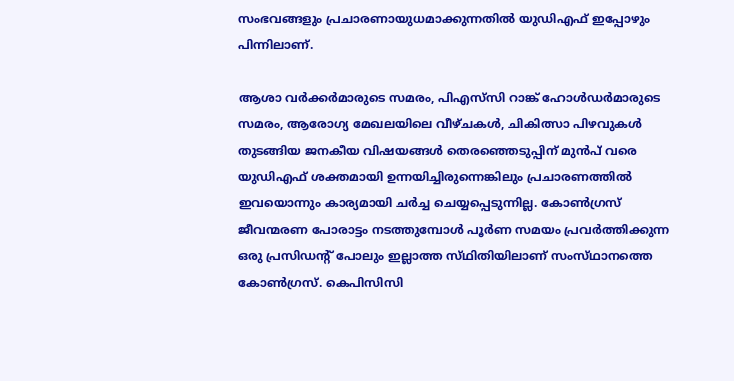സംഭവങ്ങളും പ്രചാരണായുധമാക്കുന്നതിൽ യുഡിഎഫ് ഇപ്പോഴും പിന്നിലാണ്.

ആശാ വർക്കർമാരുടെ സമരം, പിഎസ്‌സി റാങ്ക് ഹോൾഡർമാരുടെ സമരം, ആരോഗ്യ മേഖലയിലെ വീഴ്ചകൾ, ചികിത്സാ പിഴവുകൾ തുടങ്ങിയ ജനകീയ വിഷയങ്ങൾ തെരഞ്ഞെടുപ്പിന് മുൻപ് വരെ യുഡിഎഫ് ശക്തമായി ഉന്നയിച്ചിരുന്നെങ്കിലും പ്രചാരണത്തിൽ ഇവയൊന്നും കാര്യമായി ചർച്ച ചെയ്യപ്പെടുന്നില്ല. കോൺഗ്രസ് ജീവന്മരണ പോരാട്ടം നടത്തുമ്പോൾ പൂർണ സമയം പ്രവർത്തിക്കുന്ന ഒരു പ്രസിഡന്‍റ് പോലും ഇല്ലാത്ത സ്‌ഥിതിയിലാണ് സംസ്‌ഥാനത്തെ കോൺഗ്രസ്. കെപിസിസി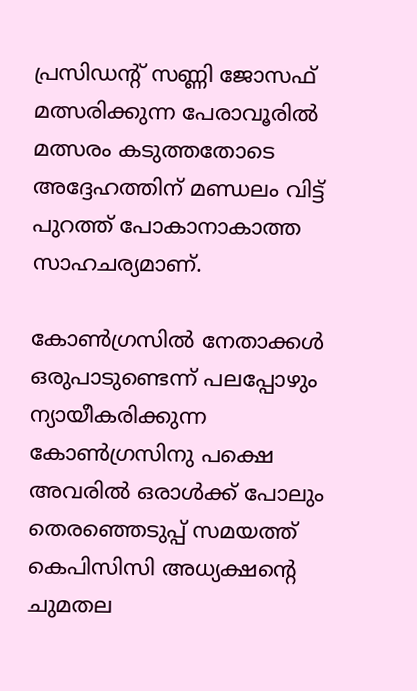പ്രസിഡന്‍റ് സണ്ണി ജോസഫ് മത്സരിക്കുന്ന പേരാവൂരിൽ മത്സരം കടുത്തതോടെ അദ്ദേഹത്തിന് മണ്ഡലം വിട്ട് പുറത്ത് പോകാനാകാത്ത സാഹചര്യമാണ്.

കോൺഗ്രസിൽ നേതാക്കൾ ഒരുപാടുണ്ടെന്ന് പലപ്പോഴും ന്യായീകരിക്കുന്ന കോൺഗ്രസിനു പക്ഷെ അവരിൽ ഒരാൾക്ക് പോലും തെരഞ്ഞെടുപ്പ് സമയത്ത് കെപിസിസി അധ്യക്ഷന്‍റെ ചുമതല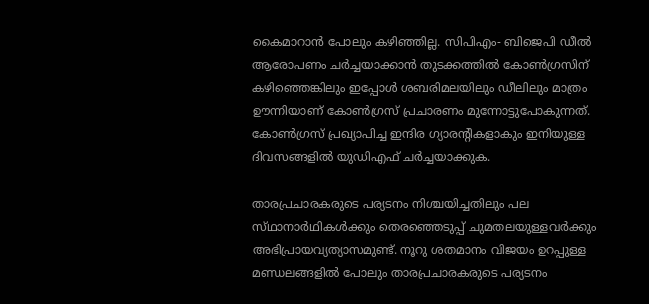കൈമാറാൻ പോലും കഴിഞ്ഞില്ല. സിപിഎം- ബിജെപി ഡീൽ ആരോപണം ചർച്ചയാക്കാൻ തുടക്കത്തിൽ കോൺഗ്രസിന് കഴിഞ്ഞെങ്കിലും ഇപ്പോൾ ശബരിമലയിലും ഡീലിലും മാത്രം ഊന്നിയാണ് കോൺഗ്രസ് പ്രചാരണം മുന്നോട്ടുപോകുന്നത്. കോൺഗ്രസ് പ്രഖ്യാപിച്ച ഇന്ദിര ഗ്യാരന്‍റികളാകും ഇനിയുള്ള ദിവസങ്ങളിൽ യുഡിഎഫ് ചർച്ചയാക്കുക.

താരപ്രചാരകരുടെ പര്യടനം നിശ്ചയിച്ചതിലും പല സ്‌ഥാനാർഥികൾക്കും തെരഞ്ഞെടുപ്പ് ചുമതലയുള്ളവർക്കും അഭിപ്രായവ്യത്യാസമുണ്ട്. നൂറു ശതമാനം വിജയം ഉറപ്പുള്ള മണ്ഡലങ്ങളിൽ പോലും താരപ്രചാരകരുടെ പര്യടനം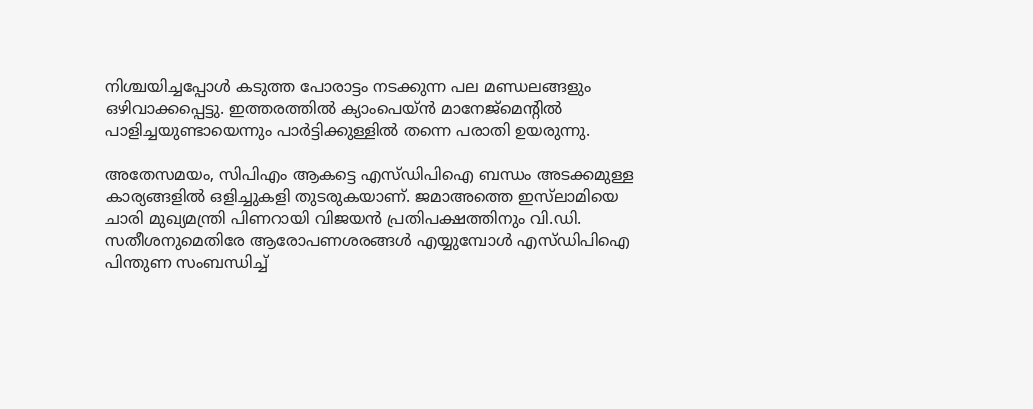നിശ്ചയിച്ചപ്പോൾ കടുത്ത പോരാട്ടം നടക്കുന്ന പല മണ്ഡലങ്ങളും ഒഴിവാക്കപ്പെട്ടു. ഇത്തരത്തിൽ ക്യാംപെയ്ൻ മാനേജ്‌മെന്‍റിൽ പാളിച്ചയുണ്ടായെന്നും പാർട്ടിക്കുള്ളിൽ തന്നെ പരാതി ഉയരുന്നു.

അതേസമയം, സിപിഎം ആകട്ടെ എസ്ഡിപിഐ ബന്ധം അടക്കമുള്ള കാര്യങ്ങളിൽ ഒളിച്ചുകളി തുടരുകയാണ്. ജമാഅത്തെ ഇസ്‌ലാമിയെ ചാരി മുഖ്യമന്ത്രി പിണറായി വിജയൻ പ്രതിപക്ഷത്തിനും വി.ഡി. സതീശനുമെതിരേ ആരോപണശരങ്ങൾ എയ്യുമ്പോൾ എസ്ഡിപിഐ പിന്തുണ സംബന്ധിച്ച്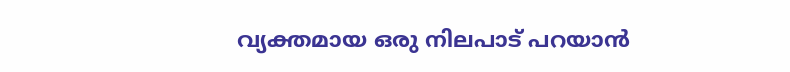വ്യക്തമായ ഒരു നിലപാട് പറയാൻ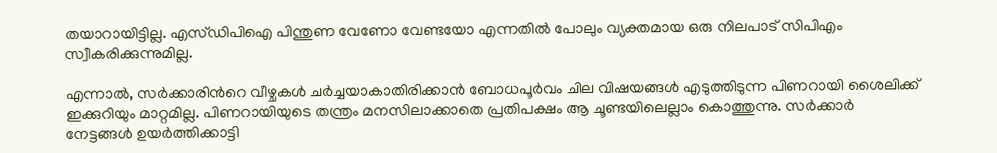തയാറായിട്ടില്ല. എസ്ഡിപിഐ പിന്തുണ വേണോ വേണ്ടയോ എന്നതിൽ പോലും വ്യക്തമായ ഒരു നിലപാട് സിപിഎം സ്വീകരിക്കുന്നുമില്ല.

എന്നാൽ, സർക്കാരിന്‍റെ വീഴ്ചകൾ ചർച്ചയാകാതിരിക്കാൻ ബോധപൂർവം ചില വിഷയങ്ങൾ എടുത്തിടുന്ന പിണറായി ശൈലിക്ക് ഇക്കുറിയും മാറ്റമില്ല. പിണറായിയുടെ തന്ത്രം മനസിലാക്കാതെ പ്രതിപക്ഷം ആ ചൂണ്ടയിലെല്ലാം കൊത്തുന്നു. സർക്കാർ നേട്ടങ്ങൾ ഉയർത്തിക്കാട്ടി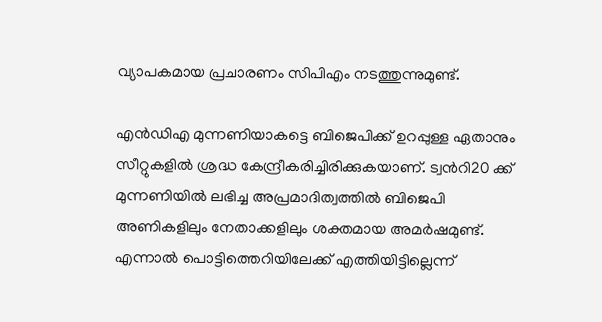വ്യാപകമായ പ്രചാരണം സിപിഎം നടത്തുന്നുമുണ്ട്.

എൻഡിഎ മുന്നണിയാകട്ടെ ബിജെപിക്ക് ഉറപ്പുള്ള ഏതാനും സീറ്റുകളിൽ ശ്രദ്ധ കേന്ദ്രീകരിച്ചിരിക്കുകയാണ്. ട്വന്‍റി20 ക്ക് മുന്നണിയിൽ ലഭിച്ച അപ്രമാദിത്വത്തിൽ ബിജെപി അണികളിലും നേതാക്കളിലും ശക്തമായ അമർഷമുണ്ട്. എന്നാൽ പൊട്ടിത്തെറിയിലേക്ക് എത്തിയിട്ടില്ലെന്ന്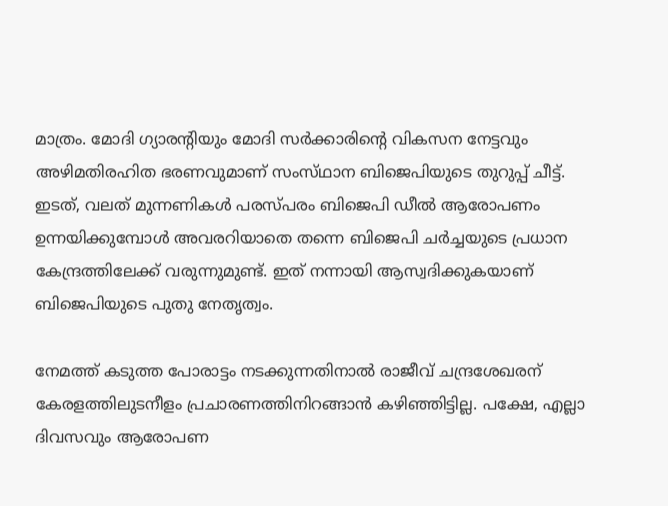മാത്രം. മോദി ഗ്യാരന്‍റിയും മോദി സർക്കാരിന്‍റെ വികസന നേട്ടവും അഴിമതിരഹിത ഭരണവുമാണ് സംസ്‌ഥാന ബിജെപിയുടെ തുറുപ്പ് ചീട്ട്. ഇടത്, വലത് മുന്നണികൾ പരസ്പരം ബിജെപി ഡീൽ ആരോപണം ഉന്നയിക്കുമ്പോൾ അവരറിയാതെ തന്നെ ബിജെപി ചർച്ചയുടെ പ്രധാന കേന്ദ്രത്തിലേക്ക് വരുന്നുമുണ്ട്. ഇത് നന്നായി ആസ്വദിക്കുകയാണ് ബിജെപിയുടെ പുതു നേതൃത്വം.

നേമത്ത് കടുത്ത പോരാട്ടം നടക്കുന്നതിനാൽ രാജീവ് ചന്ദ്രശേഖരന് കേരളത്തിലുടനീളം പ്രചാരണത്തിനിറങ്ങാൻ കഴിഞ്ഞിട്ടില്ല. പക്ഷേ, എല്ലാ ദിവസവും ആരോപണ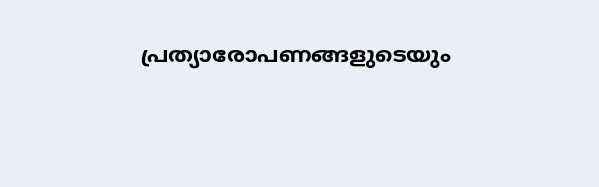പ്രത്യാരോപണങ്ങളുടെയും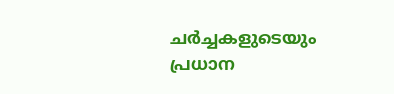ചർച്ചകളുടെയും പ്രധാന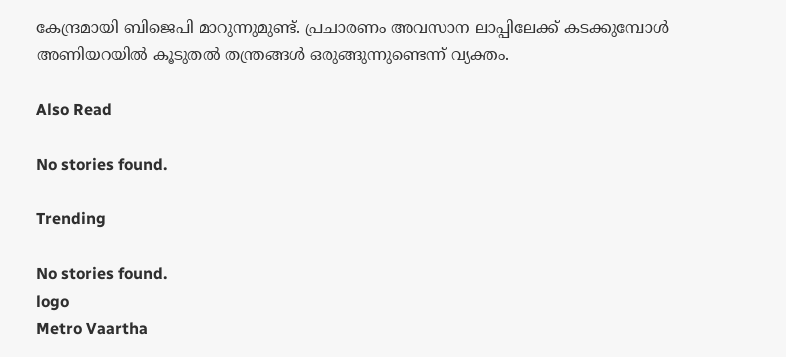കേന്ദ്രമായി ബിജെപി മാറുന്നുമുണ്ട്. പ്രചാരണം അവസാന ലാപ്പിലേക്ക് കടക്കുമ്പോൾ അണിയറയിൽ കൂടുതൽ തന്ത്രങ്ങൾ ഒരുങ്ങുന്നുണ്ടെന്ന് വ്യക്തം.

Also Read

No stories found.

Trending

No stories found.
logo
Metro Vaartha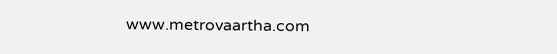www.metrovaartha.com